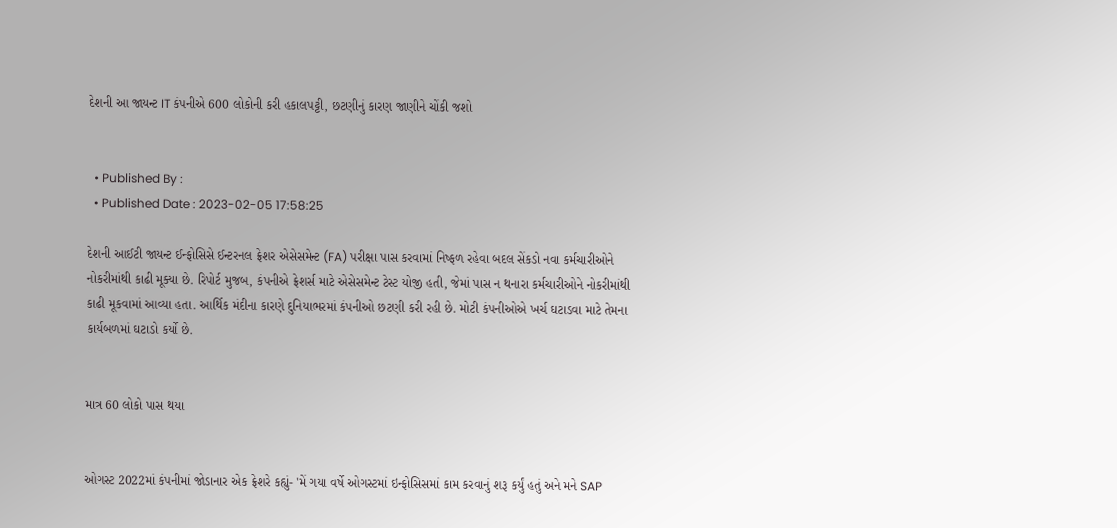દેશની આ જાયન્ટ IT કંપનીએ 600 લોકોની કરી હકાલપટ્ટી, છટણીનું કારણ જાણીને ચોંકી જશો


  • Published By :
  • Published Date : 2023-02-05 17:58:25

દેશની આઈટી જાયન્ટ ઈન્ફોસિસે ઈન્ટરનલ ફ્રેશર એસેસમેન્ટ (FA) પરીક્ષા પાસ કરવામાં નિષ્ફળ રહેવા બદલ સેંકડો નવા કર્મચારીઓને નોકરીમાંથી કાઢી મૂક્યા છે. રિપોર્ટ મુજબ, કંપનીએ ફ્રેશર્સ માટે એસેસમેન્ટ ટેસ્ટ યોજી હતી, જેમાં પાસ ન થનારા કર્મચારીઓને નોકરીમાંથી કાઢી મૂકવામાં આવ્યા હતા. આર્થિક મંદીના કારણે દુનિયાભરમાં કંપનીઓ છટણી કરી રહી છે. મોટી કંપનીઓએ ખર્ચ ઘટાડવા માટે તેમના કાર્યબળમાં ઘટાડો કર્યો છે.


માત્ર 60 લોકો પાસ થયા


ઓગસ્ટ 2022માં કંપનીમાં જોડાનાર એક ફ્રેશરે કહ્યું- 'મેં ગયા વર્ષે ઓગસ્ટમાં ઇન્ફોસિસમાં કામ કરવાનું શરૂ કર્યું હતું અને મને SAP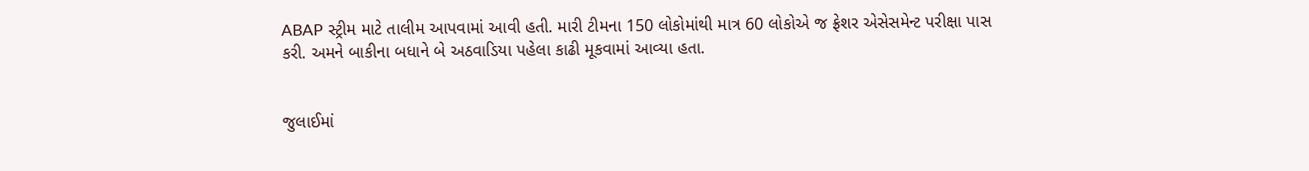ABAP સ્ટ્રીમ માટે તાલીમ આપવામાં આવી હતી. મારી ટીમના 150 લોકોમાંથી માત્ર 60 લોકોએ જ ફ્રેશર એસેસમેન્ટ પરીક્ષા પાસ કરી. અમને બાકીના બધાને બે અઠવાડિયા પહેલા કાઢી મૂકવામાં આવ્યા હતા.


જુલાઈમાં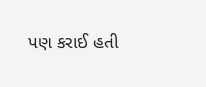પણ કરાઈ હતી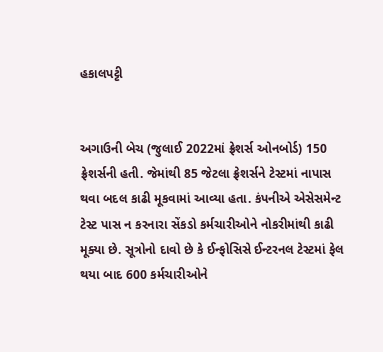હકાલપટ્ટી


અગાઉની બેચ (જુલાઈ 2022માં ફ્રેશર્સ ઓનબોર્ડ) 150 ફ્રેશર્સની હતી. જેમાંથી 85 જેટલા ફ્રેશર્સને ટેસ્ટમાં નાપાસ થવા બદલ કાઢી મૂકવામાં આવ્યા હતા. કંપનીએ એસેસમેન્ટ ટેસ્ટ પાસ ન કરનારા સેંકડો કર્મચારીઓને નોકરીમાંથી કાઢી મૂક્યા છે. સૂત્રોનો દાવો છે કે ઈન્ફોસિસે ઈન્ટરનલ ટેસ્ટમાં ફેલ થયા બાદ 600 કર્મચારીઓને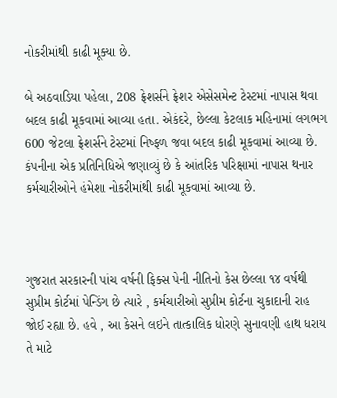નોકરીમાંથી કાઢી મૂક્યા છે.

બે અઠવાડિયા પહેલા, 208 ફ્રેશર્સને ફ્રેશર એસેસમેન્ટ ટેસ્ટમાં નાપાસ થવા બદલ કાઢી મૂકવામાં આવ્યા હતા. એકંદરે, છેલ્લા કેટલાક મહિનામાં લગભગ 600 જેટલા ફ્રેશર્સને ટેસ્ટમાં નિષ્ફળ જવા બદલ કાઢી મૂકવામાં આવ્યા છે. કંપનીના એક પ્રતિનિધિએ જણાવ્યું છે કે આંતરિક પરિક્ષામાં નાપાસ થનાર કર્મચારીઓને હંમેશા નોકરીમાંથી કાઢી મૂકવામાં આવ્યા છે.



ગુજરાત સરકારની પાંચ વર્ષની ફિક્સ પેની નીતિનો કેસ છેલ્લા ૧૪ વર્ષથી સુપ્રીમ કોર્ટમાં પેન્ડિંગ છે ત્યારે , કર્મચારીઓ સુપ્રીમ કોર્ટના ચુકાદાની રાહ જોઈ રહ્યા છે. હવે , આ કેસને લઇને તાત્કાલિક ધોરણે સુનાવણી હાથ ધરાય તે માટે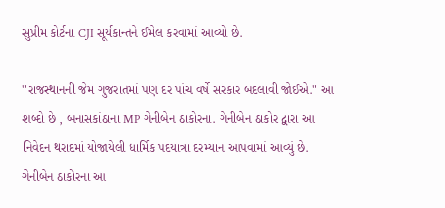સુપ્રીમ કોર્ટના CJI સૂર્યકાન્તને ઈમેલ કરવામાં આવ્યો છે.

"રાજસ્થાનની જેમ ગુજરાતમાં પણ દર પાંચ વર્ષે સરકાર બદલાવી જોઈએ." આ શબ્દો છે , બનાસકાંઠાના MP ગેનીબેન ઠાકોરના. ગેનીબેન ઠાકોર દ્વારા આ નિવેદન થરાદમાં યોજાયેલી ધાર્મિક પદયાત્રા દરમ્યાન આપવામાં આવ્યું છે. ગેનીબેન ઠાકોરના આ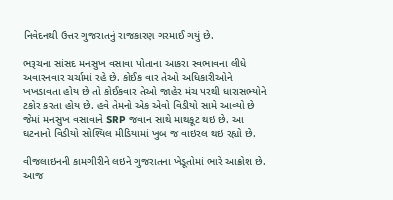નિવેદનથી ઉત્તર ગુજરાતનું રાજકારણ ગરમાઈ ગયું છે.

ભરૂચના સાંસદ મનસુખ વસાવા પોતાના આકરા સ્વભાવના લીધે અવારનવાર ચર્ચામાં રહે છે. કોઈક વાર તેઓ અધિકારીઓને ખખડાવતા હોય છે તો કોઈકવાર તેઓ જાહેર મંચ પરથી ધારાસભ્યોને ટકોર કરતા હોય છે. હવે તેમનો એક એવો વિડીયો સામે આવ્યો છે જેમાં મનસુખ વસાવાને SRP જવાન સાથે માથકૂટ થઇ છે. આ ઘટનાનો વિડીયો સોશ્યિલ મીડિયામાં ખુબ જ વાઇરલ થઇ રહ્યો છે.

વીજલાઇનની કામગીરીને લઇને ગુજરાતના ખેડૂતોમાં ભારે આક્રોશ છે. આજ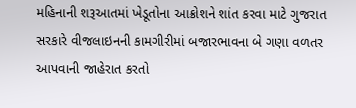મહિનાની શરૂઆતમાં ખેડૂતોના આક્રોશને શાંત કરવા માટે ગુજરાત સરકારે વીજલાઇનની કામગીરીમાં બજારભાવના બે ગણા વળતર આપવાની જાહેરાત કરતો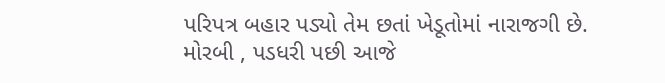પરિપત્ર બહાર પડ્યો તેમ છતાં ખેડૂતોમાં નારાજગી છે. મોરબી , પડધરી પછી આજે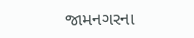જામનગરના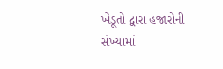ખેડૂતો દ્વારા હજારોની સંખ્યામાં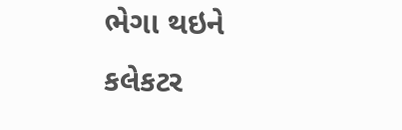ભેગા થઇને કલેકટર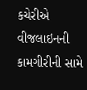કચેરીએ વીજલાઇનની કામગીરીની સામે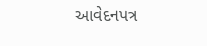આવેદનપત્ર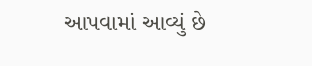આપવામાં આવ્યું છે